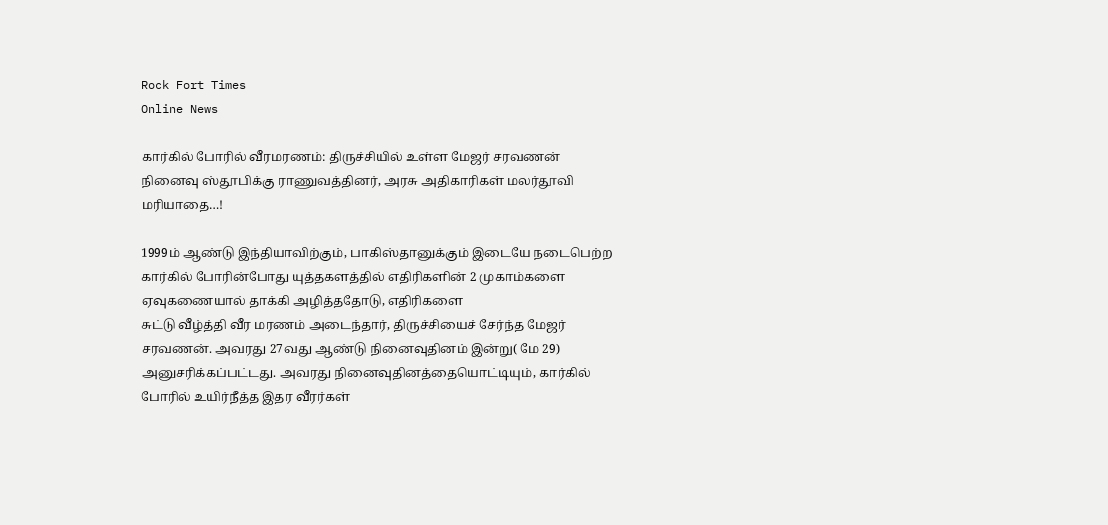Rock Fort Times
Online News

கார்கில் போரில் வீரமரணம்: திருச்சியில் உள்ள மேஜர் சரவணன் நினைவு ஸ்தூபிக்கு ராணுவத்தினர், அரசு அதிகாரிகள் மலர்தூவி மரியாதை…!

1999ம் ஆண்டு இந்தியாவிற்கும், பாகிஸ்தானுக்கும் இடையே நடைபெற்ற கார்கில் போரின்போது யுத்தகளத்தில் எதிரிகளின் 2 முகாம்களை ஏவுகணையால் தாக்கி அழித்ததோடு, எதிரிகளை
சுட்டு வீழ்த்தி வீர மரணம் அடைந்தார், திருச்சியைச் சேர்ந்த மேஜர் சரவணன். அவரது 27வது ஆண்டு நினைவுதினம் இன்று( மே 29) அனுசரிக்கப்பட்டது. அவரது நினைவுதினத்தையொட்டியும், கார்கில் போரில் உயிர்நீத்த இதர வீரர்கள்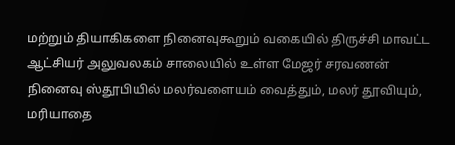மற்றும் தியாகிகளை நினைவுகூறும் வகையில் திருச்சி மாவட்ட ஆட்சியர் அலுவலகம் சாலையில் உள்ள மேஜர் சரவணன் நினைவு ஸ்தூபியில் மலர்வளையம் வைத்தும், மலர் தூவியும், மரியாதை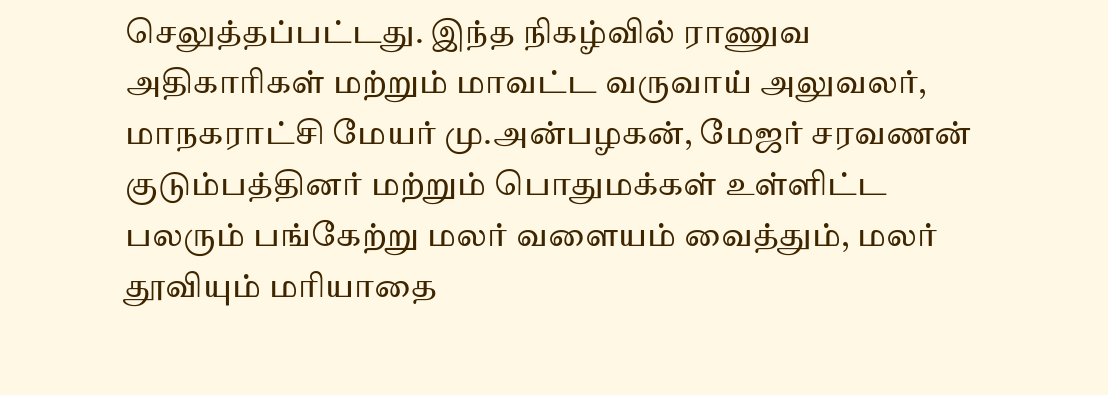செலுத்தப்பட்டது. இந்த நிகழ்வில் ராணுவ அதிகாரிகள் மற்றும் மாவட்ட வருவாய் அலுவலர், மாநகராட்சி மேயர் மு.அன்பழகன், மேஜர் சரவணன் குடும்பத்தினர் மற்றும் பொதுமக்கள் உள்ளிட்ட பலரும் பங்கேற்று மலர் வளையம் வைத்தும், மலர் தூவியும் மரியாதை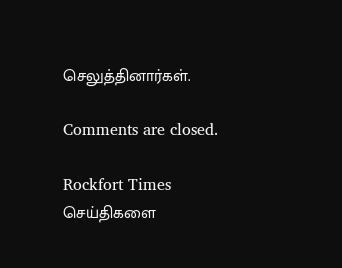செலுத்தினார்கள்.

Comments are closed.

Rockfort Times செய்திகளை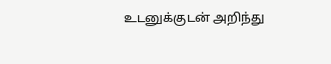உடனுக்குடன் அறிந்து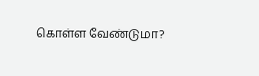கொள்ள வேண்டுமா?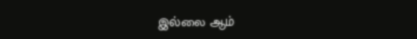இல்லை ஆம்